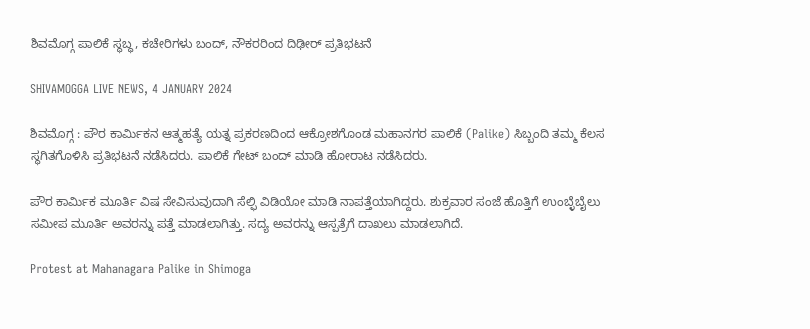ಶಿವಮೊಗ್ಗ ಪಾಲಿಕೆ ಸ್ಥಬ್ಧ, ಕಚೇರಿಗಳು ಬಂದ್, ನೌಕರರಿಂದ ದಿಢೀರ್‌ ಪ್ರತಿಭಟನೆ

SHIVAMOGGA LIVE NEWS, 4 JANUARY 2024

ಶಿವಮೊಗ್ಗ : ಪೌರ ಕಾರ್ಮಿಕನ ಆತ್ಮಹತ್ಯೆ ಯತ್ನ ಪ್ರಕರಣದಿಂದ ಆಕ್ರೋಶಗೊಂಡ ಮಹಾನಗರ ಪಾಲಿಕೆ (Palike) ಸಿಬ್ಬಂದಿ ತಮ್ಮ ಕೆಲಸ ಸ್ಥಗಿತಗೊಳಿಸಿ ಪ್ರತಿಭಟನೆ ನಡೆಸಿದರು. ಪಾಲಿಕೆ ಗೇಟ್‌ ಬಂದ್‌ ಮಾಡಿ ಹೋರಾಟ ನಡೆಸಿದರು.

ಪೌರ ಕಾರ್ಮಿಕ ಮೂರ್ತಿ ವಿಷ ಸೇವಿಸುವುದಾಗಿ ಸೆಲ್ಫಿ ವಿಡಿಯೋ ಮಾಡಿ ನಾಪತ್ತೆಯಾಗಿದ್ದರು. ಶುಕ್ರವಾರ ಸಂಜೆ ಹೊತ್ತಿಗೆ ಉಂಬ್ಳೆಬೈಲು ಸಮೀಪ ಮೂರ್ತಿ ಅವರನ್ನು ಪತ್ತೆ ಮಾಡಲಾಗಿತ್ತು. ಸದ್ಯ ಅವರನ್ನು ಆಸ್ಪತ್ರೆಗೆ ದಾಖಲು ಮಾಡಲಾಗಿದೆ.

Protest at Mahanagara Palike in Shimoga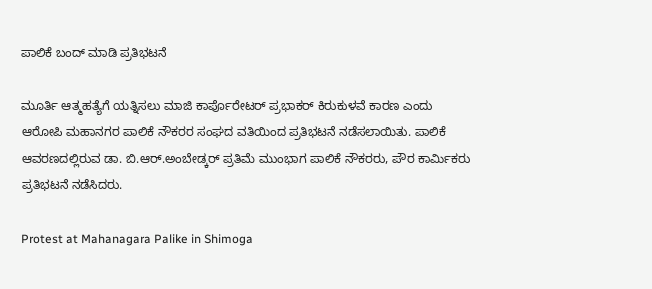ಪಾಲಿಕೆ ಬಂದ್‌ ಮಾಡಿ ಪ್ರತಿಭಟನೆ

ಮೂರ್ತಿ ಆತ್ಮಹತ್ಯೆಗೆ ಯತ್ನಿಸಲು ಮಾಜಿ ಕಾರ್ಪೊರೇಟರ್‌ ಪ್ರಭಾಕರ್‌ ಕಿರುಕುಳವೆ ಕಾರಣ ಎಂದು ಆರೋಪಿ ಮಹಾನಗರ ಪಾಲಿಕೆ ನೌಕರರ ಸಂಘದ ವತಿಯಿಂದ ಪ್ರತಿಭಟನೆ ನಡೆಸಲಾಯಿತು. ಪಾಲಿಕೆ ಆವರಣದಲ್ಲಿರುವ ಡಾ. ಬಿ.ಆರ್.ಅಂಬೇಡ್ಕರ್‌ ಪ್ರತಿಮೆ ಮುಂಭಾಗ ಪಾಲಿಕೆ ನೌಕರರು, ಪೌರ ಕಾರ್ಮಿಕರು ಪ್ರತಿಭಟನೆ ನಡೆಸಿದರು.

Protest at Mahanagara Palike in Shimoga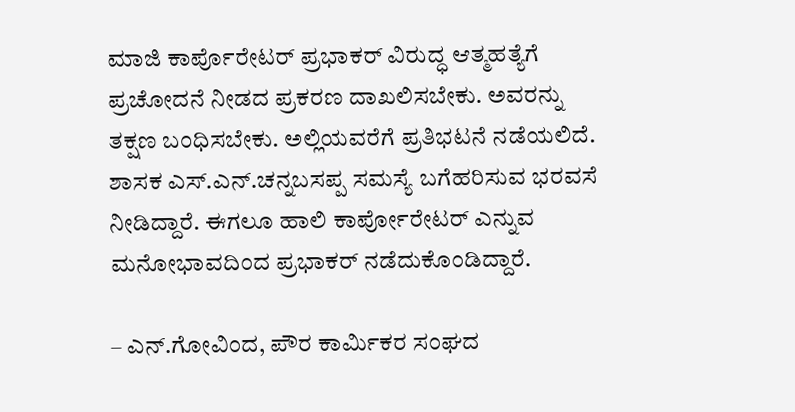ಮಾಜಿ ಕಾರ್ಪೊರೇಟರ್‌ ಪ್ರಭಾಕರ್‌ ವಿರುದ್ಧ ಆತ್ಮಹತ್ಯೆಗೆ ಪ್ರಚೋದನೆ ನೀಡದ ಪ್ರಕರಣ ದಾಖಲಿಸಬೇಕು. ಅವರನ್ನು ತಕ್ಷಣ ಬಂಧಿಸಬೇಕು. ಅಲ್ಲಿಯವರೆಗೆ ಪ್ರತಿಭಟನೆ ನಡೆಯಲಿದೆ. ಶಾಸಕ‌ ಎಸ್.ಎನ್.ಚನ್ನಬಸಪ್ಪ ಸಮಸ್ಯೆ ಬಗೆಹರಿಸುವ ಭರವಸೆ ನೀಡಿದ್ದಾರೆ. ಈಗಲೂ ಹಾಲಿ ಕಾರ್ಪೋರೇಟರ್ ಎನ್ನುವ ಮನೋಭಾವದಿಂದ ಪ್ರಭಾಕರ್‌ ನಡೆದುಕೊಂಡಿದ್ದಾರೆ.

– ಎನ್.ಗೋವಿಂದ, ಪೌರ ಕಾರ್ಮಿಕರ ಸಂಘದ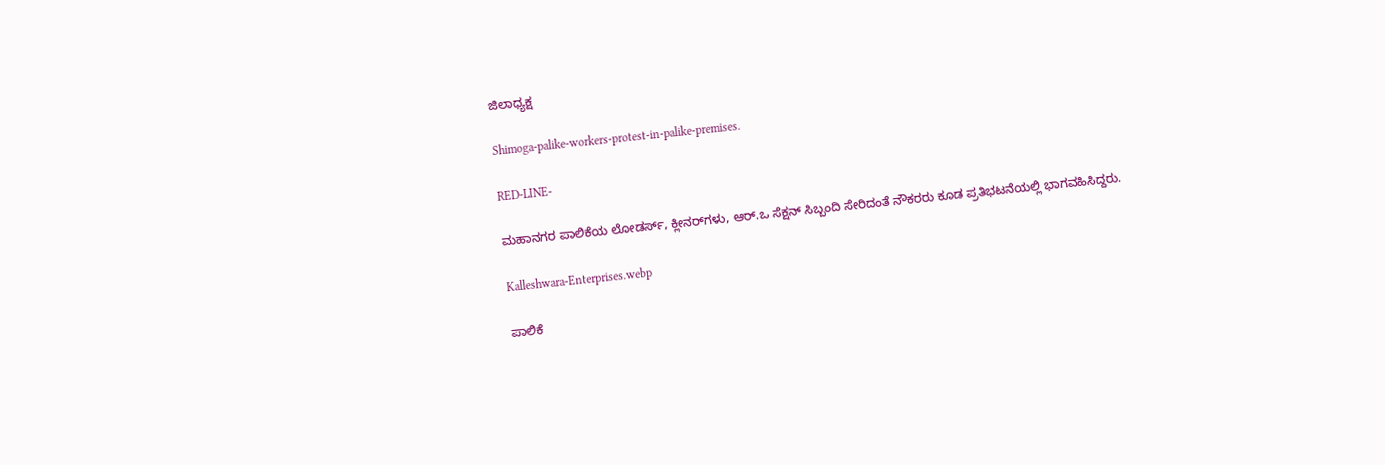ಜಿಲಾಧ್ಯಕ್ಷ

Shimoga-palike-workers-protest-in-palike-premises.

RED-LINE-

ಮಹಾನಗರ ಪಾಲಿಕೆಯ ಲೋಡರ್ಸ್‌, ಕ್ಲೀನರ್‌ಗಳು, ಆರ್‌.ಒ ಸೆಕ್ಷನ್‌ ಸಿಬ್ಬಂದಿ ಸೇರಿದಂತೆ ನೌಕರರು ಕೂಡ ಪ್ರತಿಭಟನೆಯಲ್ಲಿ ಭಾಗವಹಿಸಿದ್ದರು.

Kalleshwara-Enterprises.webp

ಪಾಲಿಕೆ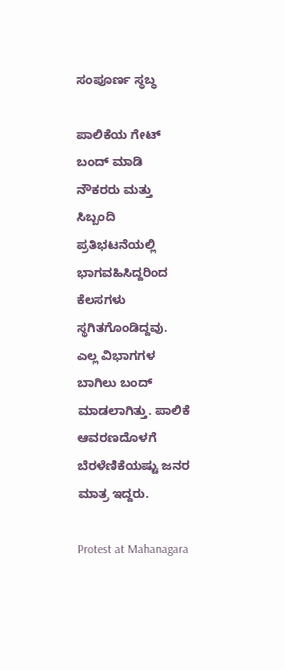ಸಂಪೂರ್ಣ ಸ್ಥಬ್ಧ

ಪಾಲಿಕೆಯ ಗೇಟ್‌ ಬಂದ್‌ ಮಾಡಿ ನೌಕರರು ಮತ್ತು ಸಿಬ್ಬಂದಿ ಪ್ರತಿಭಟನೆಯಲ್ಲಿ ಭಾಗವಹಿಸಿದ್ದರಿಂದ ಕೆಲಸಗಳು ಸ್ಥಗಿತಗೊಂಡಿದ್ದವು. ಎಲ್ಲ ವಿಭಾಗಗಳ ಬಾಗಿಲು ಬಂದ್‌ ಮಾಡಲಾಗಿತ್ತು. ಪಾಲಿಕೆ ಆವರಣದೊಳಗೆ ಬೆರಳೆಣಿಕೆಯಷ್ಟು ಜನರ ಮಾತ್ರ ಇದ್ದರು.

Protest at Mahanagara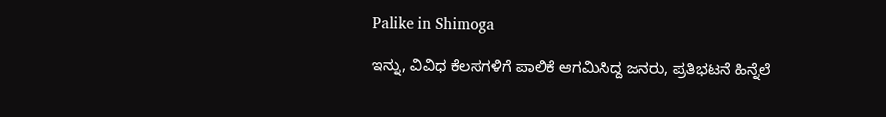Palike in Shimoga

ಇನ್ನು, ವಿವಿಧ ಕೆಲಸಗಳಿಗೆ ಪಾಲಿಕೆ ಆಗಮಿಸಿದ್ದ ಜನರು, ಪ್ರತಿಭಟನೆ ಹಿನ್ನೆಲೆ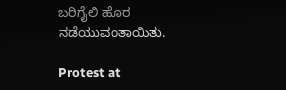ಬರಿಗೈಲಿ ಹೊರ ನಡೆಯುವಂತಾಯಿತು.

Protest at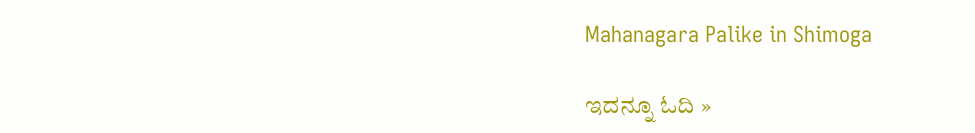Mahanagara Palike in Shimoga

ಇದನ್ನೂ ಓದಿ »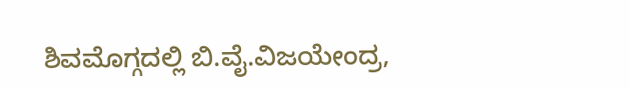ಶಿವಮೊಗ್ಗದಲ್ಲಿ ಬಿ.ವೈ.ವಿಜಯೇಂದ್ರ,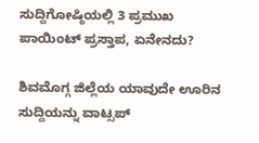ಸುದ್ದಿಗೋಷ್ಠಿಯಲ್ಲಿ 3 ಪ್ರಮುಖ ಪಾಯಿಂಟ್‌ ಪ್ರಸ್ತಾಪ, ಏನೇನದು?

ಶಿವಮೊಗ್ಗ ಜಿಲ್ಲೆಯ ಯಾವುದೇ ಊರಿನ ಸುದ್ದಿಯನ್ನು ವಾಟ್ಸಪ್‌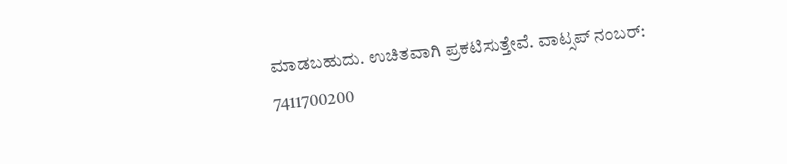ಮಾಡಬಹುದು. ಉಚಿತವಾಗಿ ಪ್ರಕಟಿಸುತ್ತೇವೆ. ವಾಟ್ಸಪ್‌ ನಂಬರ್: 7411700200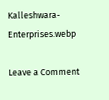Kalleshwara-Enterprises.webp

Leave a Comment